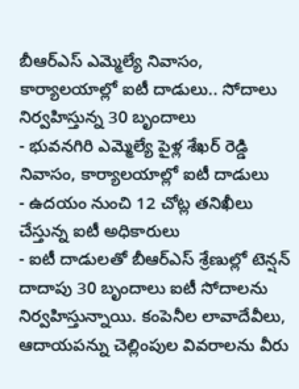బీఆర్ఎస్ ఎమ్మెల్యే నివాసం, కార్యాలయాల్లో ఐటీ దాడులు.. సోదాలు నిర్వహిస్తున్న 30 బృందాలు
- భువనగిరి ఎమ్మెల్యే పైళ్ల శేఖర్ రెడ్డి నివాసం, కార్యాలయాల్లో ఐటీ దాడులు
- ఉదయం నుంచి 12 చోట్ల తనిఖీలు చేస్తున్న ఐటీ అధికారులు
- ఐటీ దాడులతో బీఆర్ఎస్ శ్రేణుల్లో టెన్షన్
దాదాపు 30 బృందాలు ఐటీ సోదాలను నిర్వహిస్తున్నాయి. కంపెనీల లావాదేవీలు, ఆదాయపన్ను చెల్లింపుల వివరాలను వీరు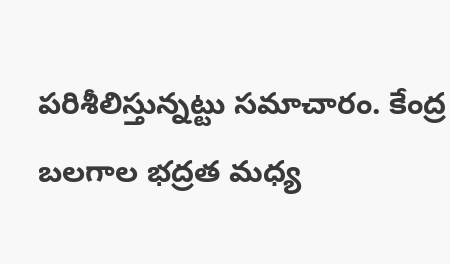పరిశీలిస్తున్నట్టు సమాచారం. కేంద్ర బలగాల భద్రత మధ్య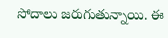సోదాలు జరుగుతున్నాయి. ఈ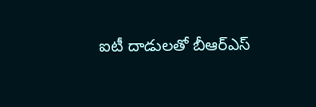ఐటీ దాడులతో బీఆర్ఎస్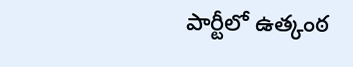పార్టీలో ఉత్కంఠ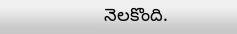నెలకొంది.